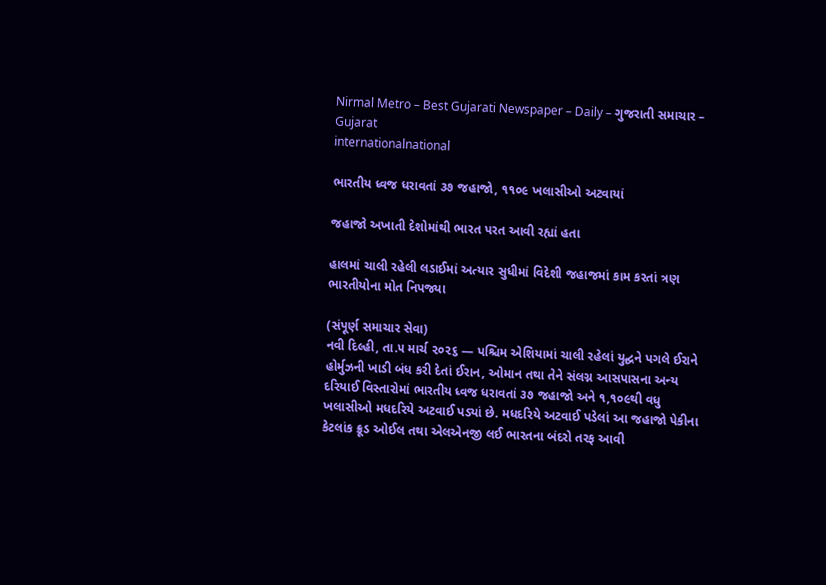Nirmal Metro – Best Gujarati Newspaper – Daily – ગુજરાતી સમાચાર – Gujarat
internationalnational

ભારતીય ધ્વજ ધરાવતાં ૩૭ જહાજો, ૧૧૦૯ ખલાસીઓ અટવાયાં

જહાજો અખાતી દેશોમાંથી ભારત પરત આવી રહ્યાં હતા

હાલમાં ચાલી રહેલી લડાઈમાં અત્યાર સુધીમાં વિદેશી જહાજમાં કામ કરતાં ત્રણ ભારતીયોના મોત નિપજ્યા

(સંપૂર્ણ સમાચાર સેવા)
નવી દિલ્હી, તા.૫ માર્ચ ૨૦૨૬ — પશ્ચિમ એશિયામાં ચાલી રહેલાં યુદ્ઘને પગલે ઈરાને હોર્મુઝની ખાડી બંધ કરી દેતાં ઈરાન, ઓમાન તથા તેને સંલગ્ન આસપાસના અન્ય દરિયાઈ વિસ્તારોમાં ભારતીય ધ્વજ ધરાવતાં ૩૭ જહાજો અને ૧,૧૦૯થી વધુ ખલાસીઓ મધદરિયે અટવાઈ પડ્યાં છે. મધદરિયે અટવાઈ પડેલાં આ જહાજો પેકીના કેટલાંક ક્રૂડ ઓઈલ તથા એલએનજી લઈ ભારતના બંદરો તરફ આવી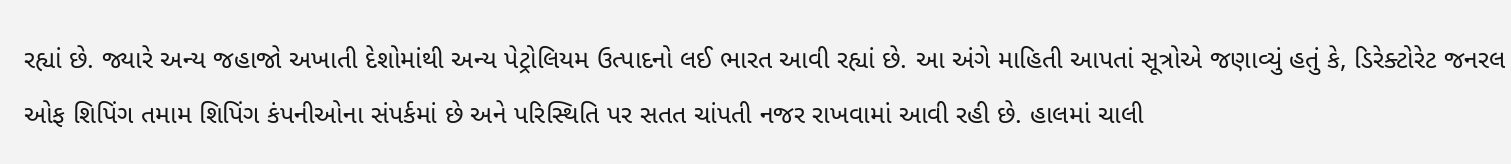રહ્યાં છે. જ્યારે અન્ય જહાજો અખાતી દેશોમાંથી અન્ય પેટ્રોલિયમ ઉત્પાદનો લઈ ભારત આવી રહ્યાં છે. આ અંગે માહિતી આપતાં સૂત્રોએ જણાવ્યું હતું કે, ડિરેક્ટોરેટ જનરલ ઓફ શિપિંગ તમામ શિપિંગ કંપનીઓના સંપર્કમાં છે અને પરિસ્થિતિ પર સતત ચાંપતી નજર રાખવામાં આવી રહી છે. હાલમાં ચાલી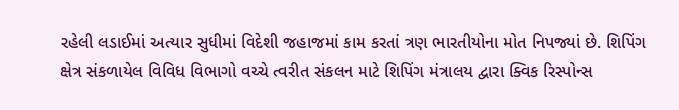રહેલી લડાઈમાં અત્યાર સુધીમાં વિદેશી જહાજમાં કામ કરતાં ત્રણ ભારતીયોના મોત નિપજ્યાં છે. શિપિંગ ક્ષેત્ર સંકળાયેલ વિવિધ વિભાગો વચ્ચે ત્વરીત સંકલન માટે શિપિંગ મંત્રાલય દ્વારા ક્વિક રિસ્પોન્સ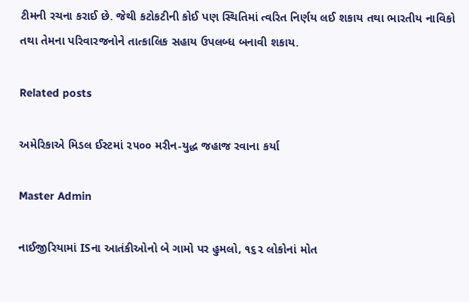ટીમની રચના કરાઈ છે. જેથી કટોકટીની કોઈ પણ સ્થિતિમાં ત્વરિત નિર્ણય લઈ શકાય તથા ભારતીય નાવિકો તથા તેમના પરિવારજનોને તાત્કાલિક સહાય ઉપલબ્ધ બનાવી શકાય.

Related posts

અમેરિકાએ મિડલ ઈસ્ટમાં ૨૫૦૦ મરીન-યુદ્ધ જહાજ રવાના કર્યા

Master Admin

નાઈજીરિયામાં ISના આતંકીઓનો બે ગામો પર હુમલો, ૧૬૨ લોકોનાં મોત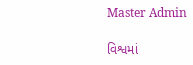Master Admin

વિશ્વમાં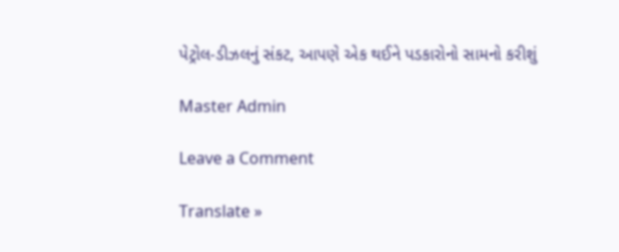પેટ્રોલ-ડીઝલનું સંકટ, આપણે એક થઈને પડકારોનો સામનો કરીશું

Master Admin

Leave a Comment

Translate »